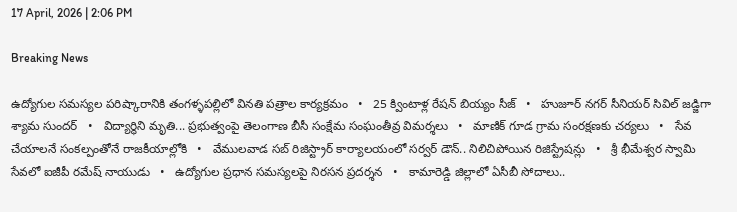17 April, 2026 | 2:06 PM

Breaking News

ఉద్యోగుల సమస్యల పరిష్కారానికి తంగళ్ళపల్లిలో వినతి పత్రాల కార్యక్రమం   •   25 క్వింటాళ్ల రేషన్ బియ్యం సీజ్   •   హుజూర్ నగర్ సీనియర్ సివిల్ జడ్జిగా శ్యామ సుందర్   •   విద్యార్థిని మృతి... ప్రభుత్వంపై తెలంగాణ బీసీ సంక్షేమ సంఘంతీవ్ర విమర్శలు   •   మాణిక్ గూడ గ్రామ సంరక్షణకు చర్యలు   •   సేవ చేయాలనే సంకల్పంతోనే రాజకీయాల్లోకి   •   వేములవాడ సబ్ రిజిస్ట్రార్ కార్యాలయంలో సర్వర్ డౌన్.. నిలిచిపోయిన రిజిస్ట్రేషన్లు   •   శ్రీ భీమేశ్వర స్వామి సేవలో ఐజీపీ రమేష్ నాయుడు   •   ఉద్యోగుల ప్రధాన సమస్యలపై నిరసన ప్రదర్శన   •   కామారెడ్డి జిల్లాలో ఏసీబీ సోదాలు..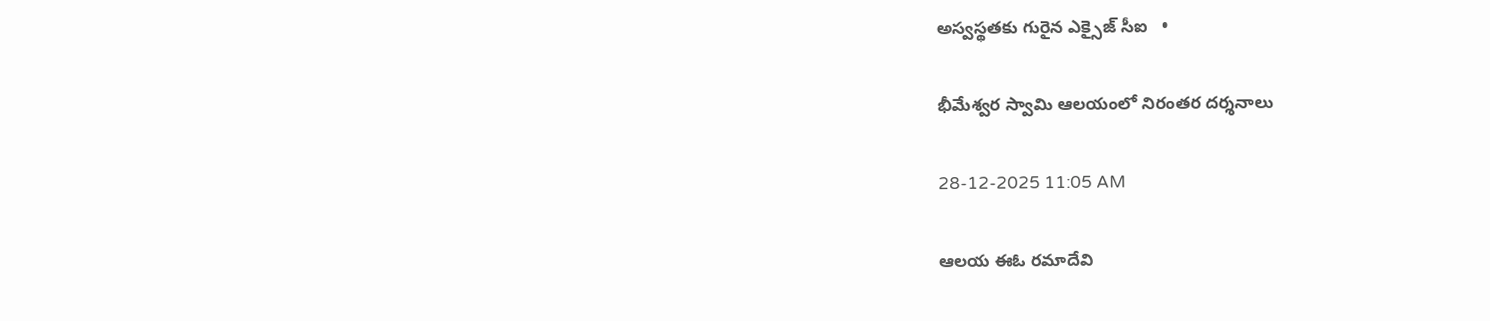అస్వస్థతకు గురైన ఎక్సైజ్ సీఐ   •

భీమేశ్వర స్వామి ఆలయంలో నిరంతర దర్శనాలు

28-12-2025 11:05 AM

ఆలయ ఈఓ రమాదేవి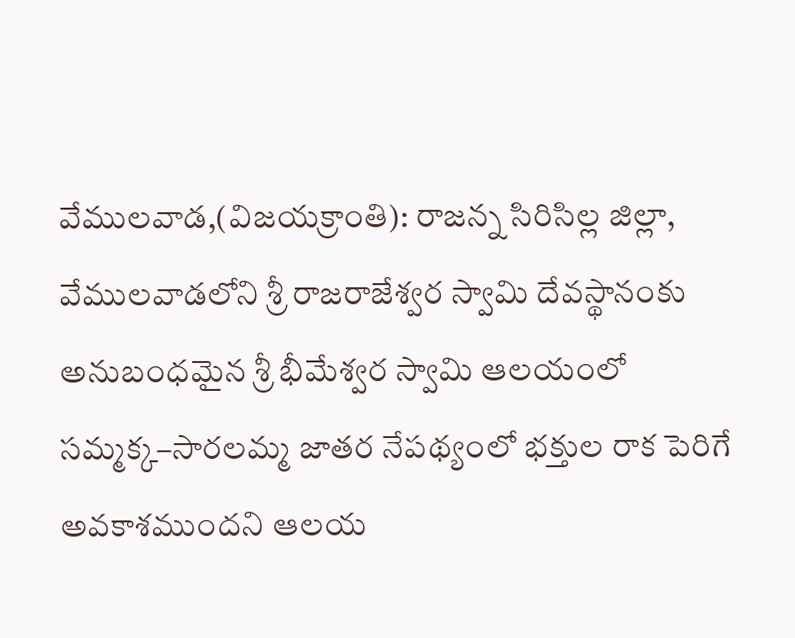వేములవాడ,(విజయక్రాంతి): రాజన్న సిరిసిల్ల జిల్లా, వేములవాడలోని శ్రీ రాజరాజేశ్వర స్వామి దేవస్థానంకు అనుబంధమైన శ్రీ భీమేశ్వర స్వామి ఆలయంలో సమ్మక్క–సారలమ్మ జాతర నేపథ్యంలో భక్తుల రాక పెరిగే అవకాశముందని ఆలయ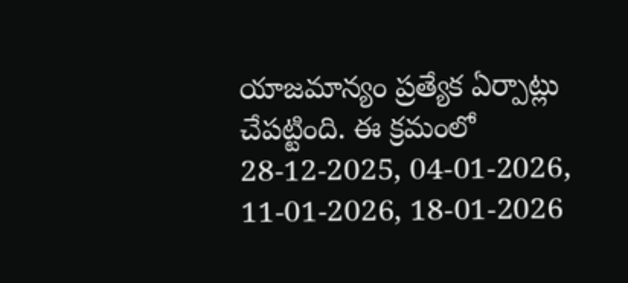యాజమాన్యం ప్రత్యేక ఏర్పాట్లు చేపట్టింది. ఈ క్రమంలో 28-12-2025, 04-01-2026, 11-01-2026, 18-01-2026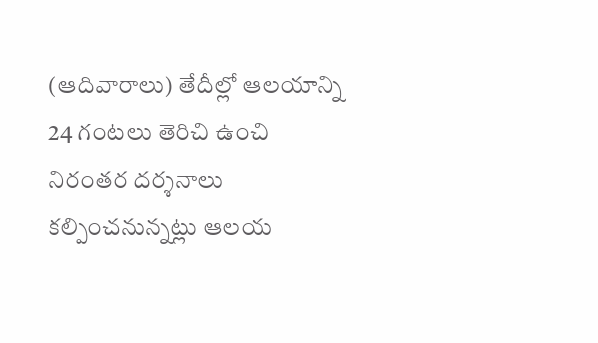(ఆదివారాలు) తేదీల్లో ఆలయాన్ని 24 గంటలు తెరిచి ఉంచి నిరంతర దర్శనాలు కల్పించనున్నట్లు ఆలయ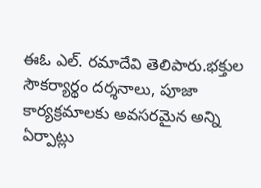ఈఓ ఎల్. రమాదేవి తెలిపారు.భక్తుల సౌకర్యార్థం దర్శనాలు, పూజా కార్యక్రమాలకు అవసరమైన అన్ని ఏర్పాట్లు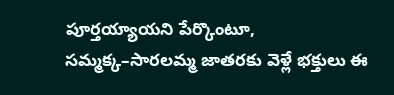పూర్తయ్యాయని పేర్కొంటూ, సమ్మక్క–సారలమ్మ జాతరకు వెళ్లే భక్తులు ఈ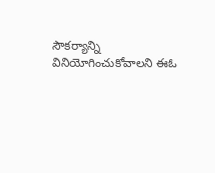సౌకర్యాన్ని వినియోగించుకోవాలని ఈఓ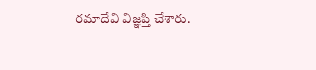రమాదేవి విజ్ఞప్తి చేశారు.